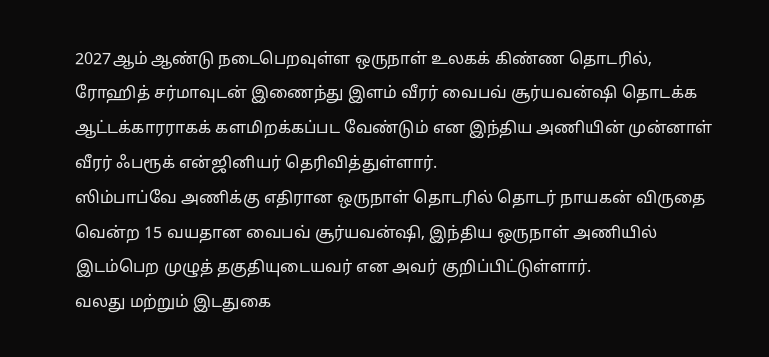2027ஆம் ஆண்டு நடைபெறவுள்ள ஒருநாள் உலகக் கிண்ண தொடரில், ரோஹித் சர்மாவுடன் இணைந்து இளம் வீரர் வைபவ் சூர்யவன்ஷி தொடக்க ஆட்டக்காரராகக் களமிறக்கப்பட வேண்டும் என இந்திய அணியின் முன்னாள் வீரர் ஃபரூக் என்ஜினியர் தெரிவித்துள்ளார்.
ஸிம்பாப்வே அணிக்கு எதிரான ஒருநாள் தொடரில் தொடர் நாயகன் விருதை வென்ற 15 வயதான வைபவ் சூர்யவன்ஷி, இந்திய ஒருநாள் அணியில் இடம்பெற முழுத் தகுதியுடையவர் என அவர் குறிப்பிட்டுள்ளார்.
வலது மற்றும் இடதுகை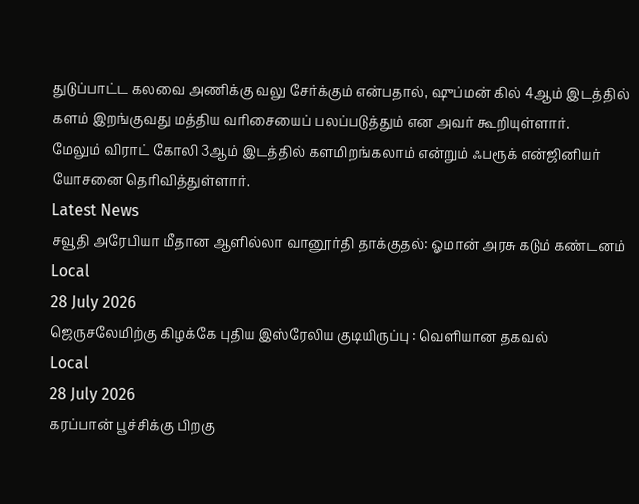துடுப்பாட்ட கலவை அணிக்கு வலு சேர்க்கும் என்பதால், ஷுப்மன் கில் 4ஆம் இடத்தில் களம் இறங்குவது மத்திய வரிசையைப் பலப்படுத்தும் என அவர் கூறியுள்ளார்.
மேலும் விராட் கோலி 3ஆம் இடத்தில் களமிறங்கலாம் என்றும் ஃபரூக் என்ஜினியர் யோசனை தெரிவித்துள்ளார்.
Latest News
சவூதி அரேபியா மீதான ஆளில்லா வானூர்தி தாக்குதல்: ஓமான் அரசு கடும் கண்டனம்
Local
28 July 2026
ஜெருசலேமிற்கு கிழக்கே புதிய இஸ்ரேலிய குடியிருப்பு : வெளியான தகவல்
Local
28 July 2026
கரப்பான் பூச்சிக்கு பிறகு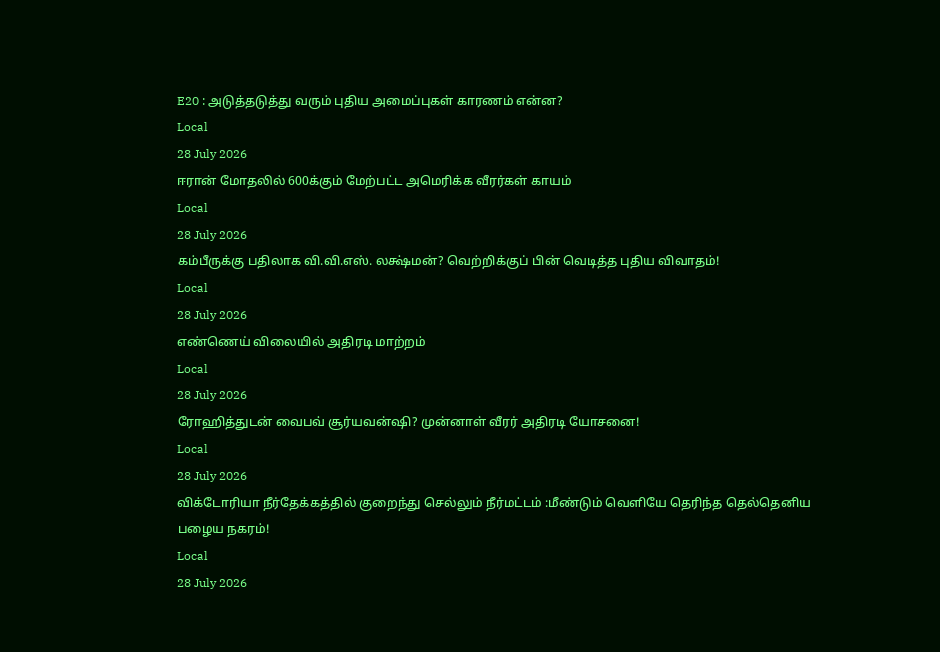E20 : அடுத்தடுத்து வரும் புதிய அமைப்புகள் காரணம் என்ன?
Local
28 July 2026
ஈரான் மோதலில் 600க்கும் மேற்பட்ட அமெரிக்க வீரர்கள் காயம்
Local
28 July 2026
கம்பீருக்கு பதிலாக வி.வி.எஸ். லக்ஷ்மன்? வெற்றிக்குப் பின் வெடித்த புதிய விவாதம்!
Local
28 July 2026
எண்ணெய் விலையில் அதிரடி மாற்றம்
Local
28 July 2026
ரோஹித்துடன் வைபவ் சூர்யவன்ஷி? முன்னாள் வீரர் அதிரடி யோசனை!
Local
28 July 2026
விக்டோரியா நீர்தேக்கத்தில் குறைந்து செல்லும் நீர்மட்டம் :மீண்டும் வெளியே தெரிந்த தெல்தெனிய பழைய நகரம்!
Local
28 July 2026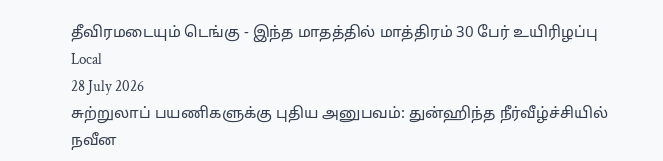தீவிரமடையும் டெங்கு - இந்த மாதத்தில் மாத்திரம் 30 பேர் உயிரிழப்பு
Local
28 July 2026
சுற்றுலாப் பயணிகளுக்கு புதிய அனுபவம்: துன்ஹிந்த நீர்வீழ்ச்சியில் நவீன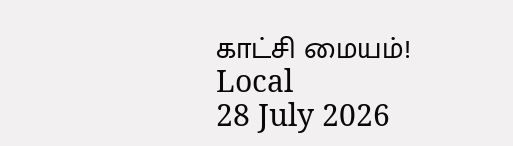காட்சி மையம்!
Local
28 July 2026